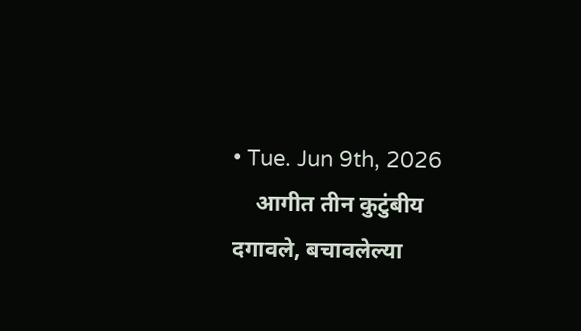• Tue. Jun 9th, 2026
    आगीत तीन कुटुंबीय दगावले, बचावलेल्या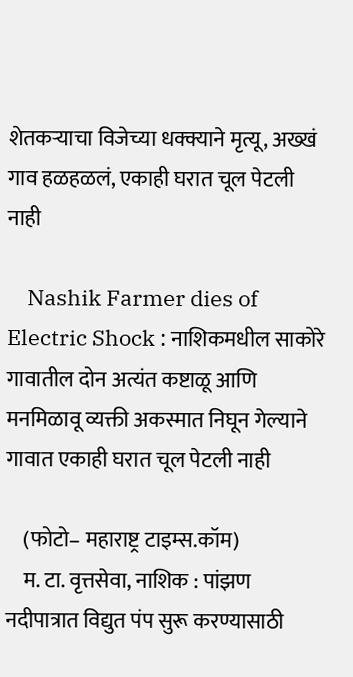शेतकऱ्याचा विजेच्या धक्क्याने मृत्यू, अख्खं गाव हळहळलं, एकाही घरात चूल पेटली नाही

    Nashik Farmer dies of Electric Shock : नाशिकमधील साकोरे गावातील दोन अत्यंत कष्टाळू आणि मनमिळावू व्यक्ती अकस्मात निघून गेल्याने गावात एकाही घरात चूल पेटली नाही

    (फोटो– महाराष्ट्र टाइम्स.कॉम)
    म. टा. वृत्तसेवा, नाशिक : पांझण नदीपात्रात विद्युत पंप सुरू करण्यासाठी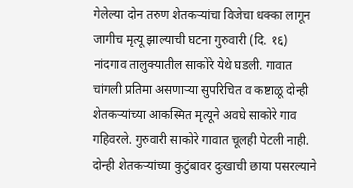गेलेल्या दोन तरुण शेतकऱ्यांचा विजेचा धक्का लागून जागीच मृत्यू झाल्याची घटना गुरुवारी (दि. १६) नांदगाव तालुक्यातील साकोरे येथे घडली. गावात चांगली प्रतिमा असणाऱ्या सुपरिचित व कष्टाळू दोन्ही शेतकऱ्यांच्या आकस्मित मृत्यूने अवघे साकोरे गाव गहिवरले. गुरुवारी साकोरे गावात चूलही पेटली नाही. दोन्ही शेतकऱ्यांच्या कुटुंबावर दुःखाची छाया पसरल्याने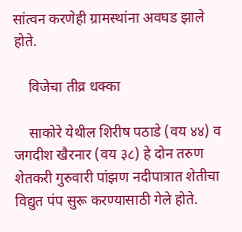सांत्वन करणेही ग्रामस्थांना अवघड झाले होते.

    विजेचा तीव्र धक्का

    साकोरे येथील शिरीष पठाडे (वय ४४) व जगदीश खैरनार (वय ३८) हे दोन तरुण शेतकरी गुरुवारी पांझण नदीपात्रात शेतीचा विद्युत पंप सुरू करण्यासाठी गेले होते.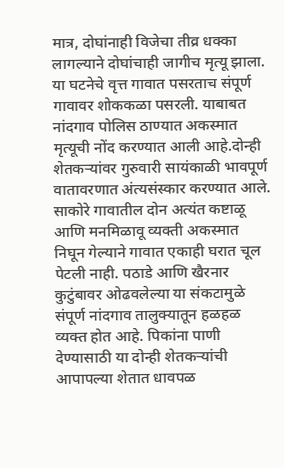मात्र, दोघांनाही विजेचा तीव्र धक्का लागल्याने दोघांचाही जागीच मृत्यू झाला. या घटनेचे वृत्त गावात पसरताच संपूर्ण गावावर शोककळा पसरली. याबाबत नांदगाव पोलिस ठाण्यात अकस्मात मृत्यूची नोंद करण्यात आली आहे.दोन्ही शेतकऱ्यांवर गुरुवारी सायंकाळी भावपूर्ण वातावरणात अंत्यसंस्कार करण्यात आले. साकोरे गावातील दोन अत्यंत कष्टाळू आणि मनमिळावू व्यक्ती अकस्मात निघून गेल्याने गावात एकाही घरात चूल पेटली नाही. पठाडे आणि खैरनार कुटुंबावर ओढवलेल्या या संकटामुळे संपूर्ण नांदगाव तालुक्यातून हळहळ व्यक्त होत आहे. पिकांना पाणी देण्यासाठी या दोन्ही शेतकऱ्यांची आपापल्या शेतात धावपळ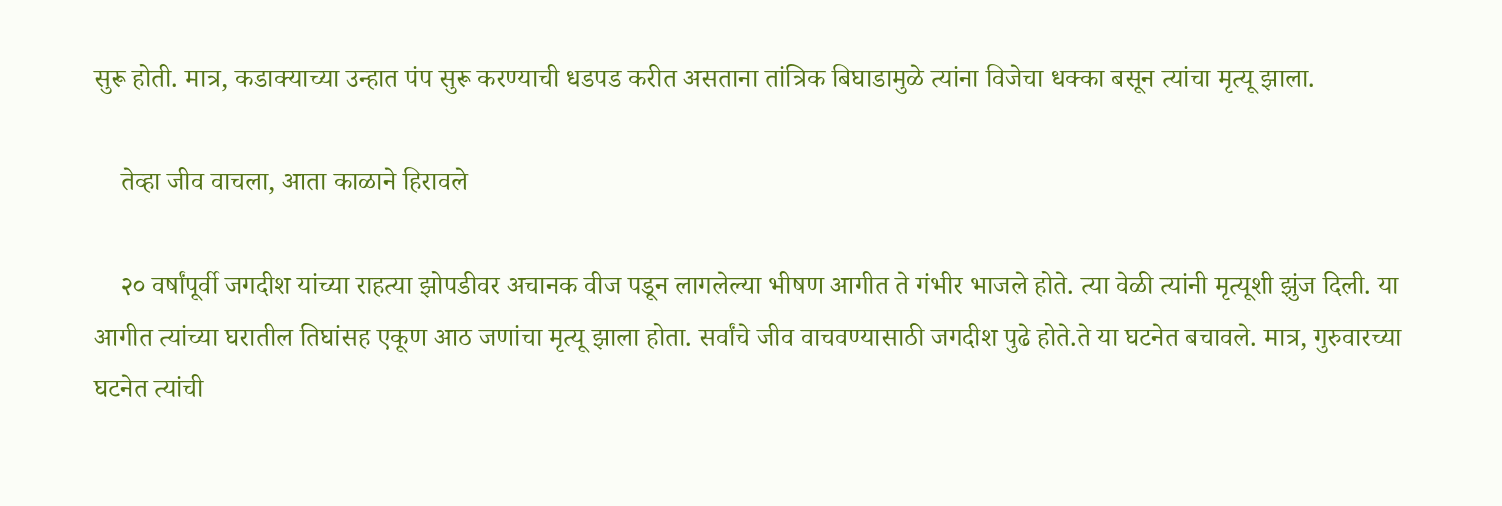सुरू होती. मात्र, कडाक्याच्या उन्हात पंप सुरू करण्याची धडपड करीत असताना तांत्रिक बिघाडामुळे त्यांना विजेचा धक्का बसून त्यांचा मृत्यू झाला.

    तेव्हा जीव वाचला, आता काळाने हिरावले

    २० वर्षांपूर्वी जगदीश यांच्या राहत्या झोपडीवर अचानक वीज पडून लागलेल्या भीषण आगीत ते गंभीर भाजले होते. त्या वेळी त्यांनी मृत्यूशी झुंज दिली. या आगीत त्यांच्या घरातील तिघांसह एकूण आठ जणांचा मृत्यू झाला होता. सर्वांचे जीव वाचवण्यासाठी जगदीश पुढे होते.ते या घटनेत बचावले. मात्र, गुरुवारच्या घटनेत त्यांची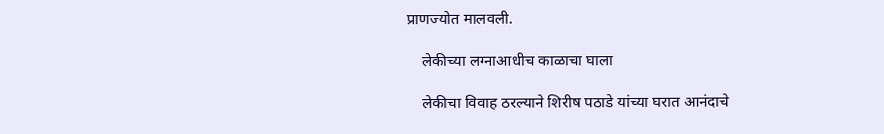प्राणज्योत मालवली.

    लेकीच्या लग्नाआधीच काळाचा घाला

    लेकीचा विवाह ठरल्याने शिरीष पठाडे यांच्या घरात आनंदाचे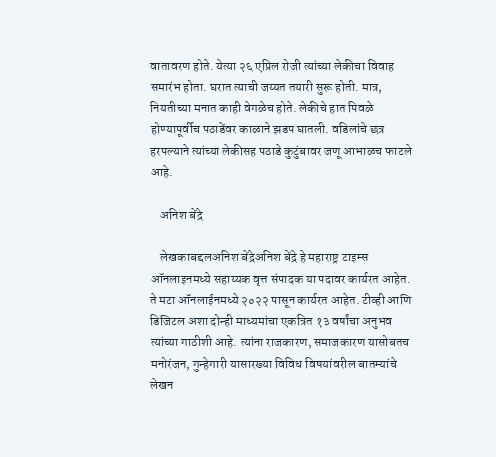वातावरण होते. येत्या २६ एप्रिल रोजी त्यांच्या लेकीचा विवाह समारंभ होता. घरात त्याची जय्यत तयारी सुरू होती. मात्र, नियतीच्या मनात काही वेगळेच होते. लेकीचे हात पिवळे होण्यापूर्वीच पठाडेंवर काळाने झडप घातली. वडिलांचे छत्र हरपल्याने त्यांच्या लेकीसह पठाडे कुटुंबावर जणू आभाळच फाटले आहे.

    अनिश बेंद्रे

    लेखकाबद्दलअनिश बेंद्रेअनिश बेंद्रे हे महाराष्ट्र टाइम्स ऑनलाइनमध्ये सहाय्यक वृत्त संपादक या पदावर कार्यरत आहेत. ते मटा ऑनलाईनमध्ये २०२२ पासून कार्यरत आहेत. टीव्ही आणि डिजिटल अशा दोन्ही माध्यमांचा एकत्रित १३ वर्षांचा अनुभव त्यांच्या गाठीशी आहे. त्यांना राजकारण, समाजकारण यासोबतच मनोरंजन, गुन्हेगारी यासारख्या विविध विषयांवरील बातम्यांचे लेखन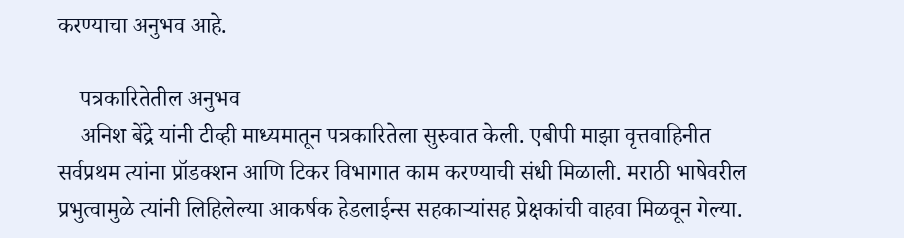करण्याचा अनुभव आहे.

    पत्रकारितेतील अनुभव
    अनिश बेंद्रे यांनी टीव्ही माध्यमातून पत्रकारितेला सुरुवात केली. एबीपी माझा वृत्तवाहिनीत सर्वप्रथम त्यांना प्रॉडक्शन आणि टिकर विभागात काम करण्याची संधी मिळाली. मराठी भाषेवरील प्रभुत्वामुळे त्यांनी लिहिलेल्या आकर्षक हेडलाईन्स सहकाऱ्यांसह प्रेक्षकांची वाहवा मिळवून गेल्या.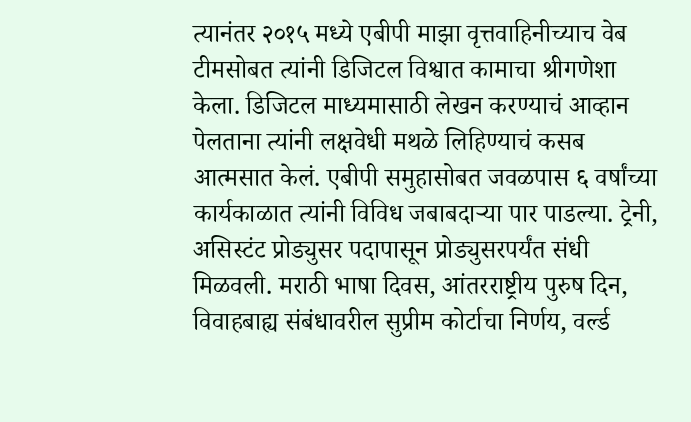त्यानंतर २०१५ मध्ये एबीपी माझा वृत्तवाहिनीच्याच वेब टीमसोबत त्यांनी डिजिटल विश्वात कामाचा श्रीगणेशा केला. डिजिटल माध्यमासाठी लेखन करण्याचं आव्हान पेलताना त्यांनी लक्षवेधी मथळे लिहिण्याचं कसब आत्मसात केलं. एबीपी समुहासोबत जवळपास ६ वर्षांच्या कार्यकाळात त्यांनी विविध जबाबदाऱ्या पार पाडल्या. ट्रेनी, असिस्टंट प्रोड्युसर पदापासून प्रोड्युसरपर्यंत संधी मिळवली. मराठी भाषा दिवस, आंतरराष्ट्रीय पुरुष दिन, विवाहबाह्य संबंधावरील सुप्रीम कोर्टाचा निर्णय, वर्ल्ड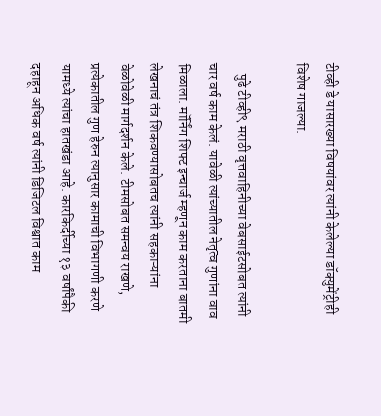टीव्ही डे यासारख्या विषयांवर त्यांनी केलेल्या डॉक्युमेंट्रीही विशेष गाजल्या.

    पुढे टीव्ही९ मराठी वृत्तवाहिनीच्या वेबसाईटसोबत त्यांनी चार वर्ष काम केलं. यावेळी त्यांच्यातील नेतृत्व गुणांना वाव मिळाला. मॉर्निंग शिफ्ट इन्चार्ज म्हणून काम करताना बातमी लेखनाचं तंत्र शिकवण्यासोबतच त्यांनी सहकाऱ्यांना वेळोवेळी मार्गदर्शन केले. टीमसोबत समन्वय राखणे, प्रत्येकातील गुण हेरुन त्यानुसार कामाची विभागणी करणे यामध्ये त्यांचा हातखंडा आहे. कारकिर्दीच्या १३ वर्षांपैकी दहाहून अधिक वर्ष त्यांनी डिजिटल विश्वात काम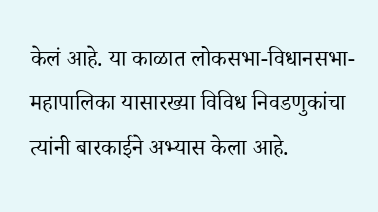केलं आहे. या काळात लोकसभा-विधानसभा-महापालिका यासारख्या विविध निवडणुकांचा त्यांनी बारकाईने अभ्यास केला आहे.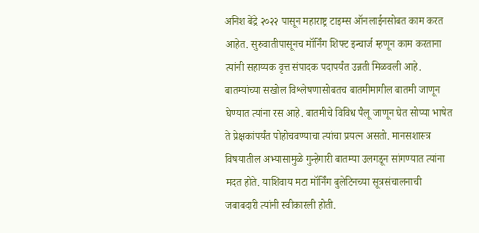अनिश बेंद्रे २०२२ पासून महाराष्ट्र टाइम्स ऑनलाईनसोबत काम करत आहेत. सुरुवातीपासूनच मॉर्निंग शिफ्ट इन्चार्ज म्हणून काम करताना त्यांनी सहाय्यक वृत्त संपादक पदापर्यंत उन्नती मिळवली आहे. बातम्यांच्या सखोल विश्लेषणासोबतच बातमीमागील बातमी जाणून घेण्यात त्यांना रस आहे. बातमीचे विविध पैलू जाणून घेत सोप्या भाषेत ते प्रेक्षकांपर्यंत पोहोचवण्याचा त्यांचा प्रयत्न असतो. मानसशास्त्र विषयातील अभ्यासामुळे गुन्हेगारी बातम्या उलगडून सांगण्यात त्यांना मदत होते. याशिवाय मटा मॉर्निंग बुलेटिनच्या सूत्रसंचालनाची जबाबदारी त्यांनी स्वीकारली होती.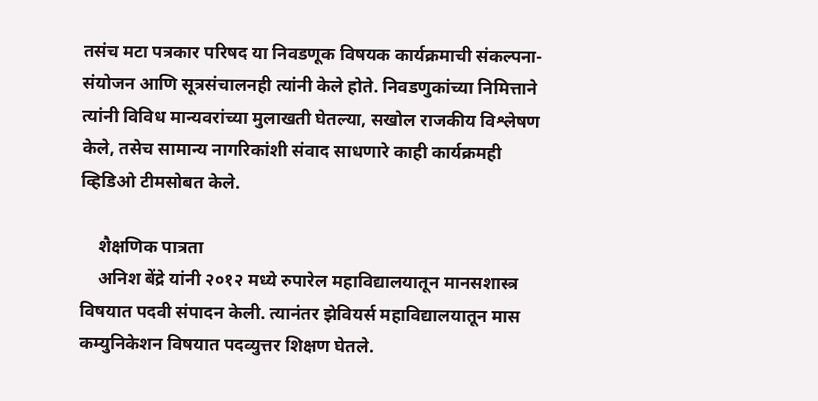तसंच मटा पत्रकार परिषद या निवडणूक विषयक कार्यक्रमाची संकल्पना-संयोजन आणि सूत्रसंचालनही त्यांनी केले होते. निवडणुकांच्या निमित्ताने त्यांनी विविध मान्यवरांच्या मुलाखती घेतल्या, सखोल राजकीय विश्लेषण केले, तसेच सामान्य नागरिकांशी संवाद साधणारे काही कार्यक्रमही व्हिडिओ टीमसोबत केले.

    शैक्षणिक पात्रता
    अनिश बेंद्रे यांनी २०१२ मध्ये रुपारेल महाविद्यालयातून मानसशास्त्र विषयात पदवी संपादन केली. त्यानंतर झेवियर्स महाविद्यालयातून मास कम्युनिकेशन विषयात पदव्युत्तर शिक्षण घेतले.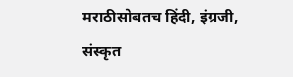मराठीसोबतच हिंदी, इंग्रजी, संस्कृत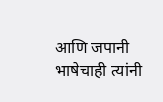आणि जपानी भाषेचाही त्यांनी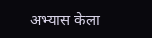अभ्यास केला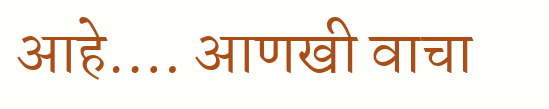आहे.… आणखी वाचा